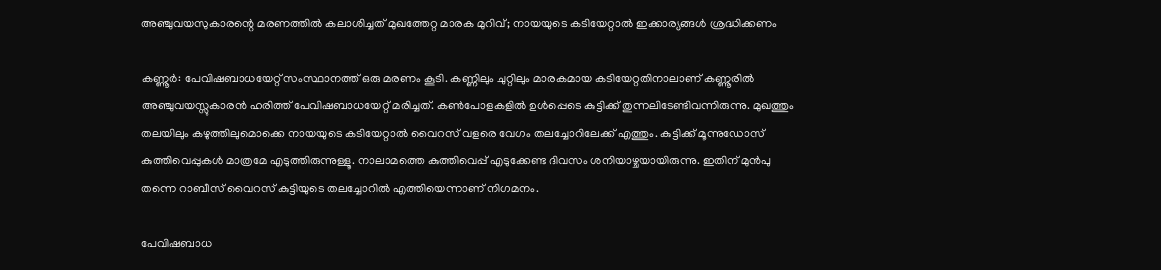അഞ്ചുവയസുകാരന്റെ മരണത്തില്‍ കലാശിച്ചത്‌ മുഖത്തേറ്റ മാരക മുറിവ്; നായയുടെ കടിയേറ്റാൽ ഇക്കാര്യങ്ങൾ ശ്രദ്ധിക്കണം

കണ്ണൂര്‍: പേവിഷബാധയേറ്റ് സംസ്ഥാനത്ത് ഒരു മരണം കൂടി. കണ്ണിലും ചുറ്റിലും മാരകമായ കടിയേറ്റതിനാലാണ് കണ്ണൂരില്‍ അഞ്ചുവയസ്സുകാരന്‍ ഹരിത്ത് പേവിഷബാധയേറ്റ് മരിച്ചത്. കണ്‍പോളകളില്‍ ഉള്‍പ്പെടെ കുട്ടിക്ക് തുന്നലിടേണ്ടിവന്നിരുന്നു. മുഖത്തും തലയിലും കഴുത്തിലുമൊക്കെ നായയുടെ കടിയേറ്റാല്‍ വൈറസ് വളരെ വേഗം തലച്ചോറിലേക്ക് എത്തും. കുട്ടിക്ക് മൂന്നുഡോസ് കുത്തിവെപ്പുകള്‍ മാത്രമേ എടുത്തിരുന്നുള്ളൂ. നാലാമത്തെ കുത്തിവെപ്പ് എടുക്കേണ്ട ദിവസം ശനിയാഴ്ചയായിരുന്നു. ഇതിന് മുന്‍പു തന്നെ റാബീസ് വൈറസ് കുട്ടിയുടെ തലച്ചോറില്‍ എത്തിയെന്നാണ് നിഗമനം.

പേവിഷബാധ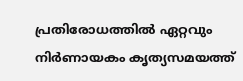പ്രതിരോധത്തില്‍ ഏറ്റവും നിര്‍ണായകം കൃത്യസമയത്ത്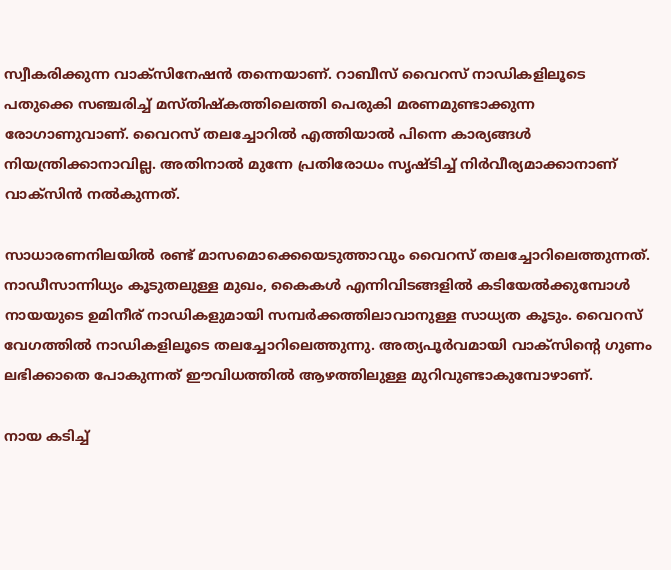സ്വീകരിക്കുന്ന വാക്‌സിനേഷന്‍ തന്നെയാണ്. റാബീസ് വൈറസ് നാഡികളിലൂടെ പതുക്കെ സഞ്ചരിച്ച് മസ്തിഷ്‌കത്തിലെത്തി പെരുകി മരണമുണ്ടാക്കുന്ന രോഗാണുവാണ്. വൈറസ് തലച്ചോറില്‍ എത്തിയാല്‍ പിന്നെ കാര്യങ്ങള്‍ നിയന്ത്രിക്കാനാവില്ല. അതിനാല്‍ മുന്നേ പ്രതിരോധം സൃഷ്ടിച്ച് നിര്‍വീര്യമാക്കാനാണ് വാക്‌സിന്‍ നല്‍കുന്നത്.

സാധാരണനിലയില്‍ രണ്ട് മാസമൊക്കെയെടുത്താവും വൈറസ് തലച്ചോറിലെത്തുന്നത്. നാഡീസാന്നിധ്യം കൂടുതലുള്ള മുഖം, കൈകള്‍ എന്നിവിടങ്ങളില്‍ കടിയേല്‍ക്കുമ്പോള്‍ നായയുടെ ഉമിനീര് നാഡികളുമായി സമ്പര്‍ക്കത്തിലാവാനുള്ള സാധ്യത കൂടും. വൈറസ് വേഗത്തില്‍ നാഡികളിലൂടെ തലച്ചോറിലെത്തുന്നു. അത്യപൂര്‍വമായി വാക്‌സിന്റെ ഗുണം ലഭിക്കാതെ പോകുന്നത് ഈവിധത്തില്‍ ആഴത്തിലുള്ള മുറിവുണ്ടാകുമ്പോഴാണ്.

നായ കടിച്ച്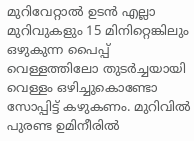മുറിവേറ്റാല്‍ ഉടന്‍ എല്ലാ മുറിവുകളും 15 മിനിറ്റെങ്കിലും ഒഴുകുന്ന പൈപ്പ് വെള്ളത്തിലോ തുടര്‍ച്ചയായി വെള്ളം ഒഴിച്ചുകൊണ്ടോ സോപ്പിട്ട് കഴുകണം. മുറിവില്‍ പുരണ്ട ഉമിനീരില്‍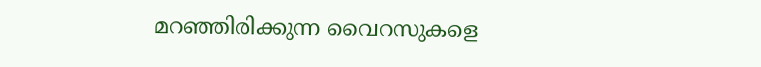മറഞ്ഞിരിക്കുന്ന വൈറസുകളെ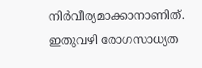നിര്‍വീര്യമാക്കാനാണിത്. ഇതുവഴി രോഗസാധ്യത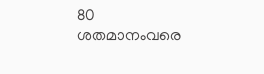80 ശതമാനംവരെ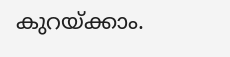കുറയ്ക്കാം.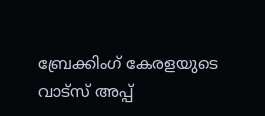ബ്രേക്കിംഗ് കേരളയുടെ വാട്സ് അപ്പ്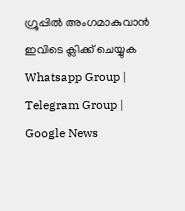ഗ്രൂപ്പിൽ അംഗമാകുവാൻ ഇവിടെ ക്ലിക്ക് ചെയ്യുക Whatsapp Group | Telegram Group | Google News